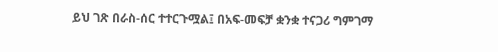ይህ ገጽ በራስ-ሰር ተተርጉሟል፤ በአፍ-መፍቻ ቋንቋ ተናጋሪ ግምገማ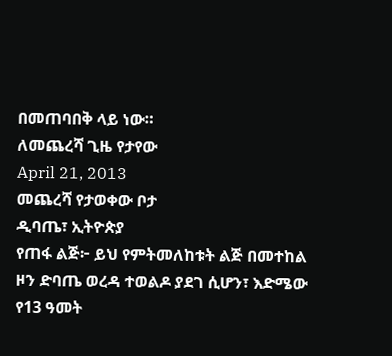በመጠባበቅ ላይ ነው።
ለመጨረሻ ጊዜ የታየው
April 21, 2013
መጨረሻ የታወቀው ቦታ
ዲባጤ፣ ኢትዮጵያ
የጠፋ ልጅ፦ ይህ የምትመለከቱት ልጅ በመተከል ዞን ድባጤ ወረዳ ተወልዶ ያደገ ሲሆን፣ እድሜው የ13 ዓመት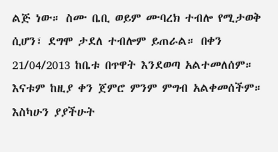ልጅ ነው። ስሙ ቤቢ ወይም ሙባረክ ተብሎ የሚታወቅ ሲሆን፣ ደግሞ ታደለ ተብሎም ይጠራል። በቀን 21/04/2013 ከቤቱ በጥዋት እንደወጣ አልተመለሰም። እናቱም ከዚያ ቀን ጀምሮ ምንም ምግብ አልቀመሰችም። እስካሁን ያያችሁት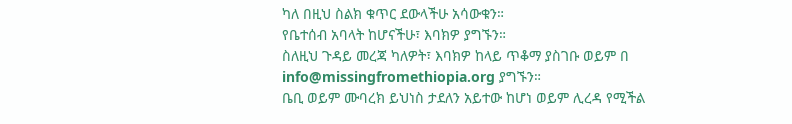ካለ በዚህ ስልክ ቁጥር ደውላችሁ አሳውቁን።
የቤተሰብ አባላት ከሆናችሁ፣ እባክዎ ያግኙን።
ስለዚህ ጉዳይ መረጃ ካለዎት፣ እባክዎ ከላይ ጥቆማ ያስገቡ ወይም በ info@missingfromethiopia.org ያግኙን።
ቤቢ ወይም ሙባረክ ይህነስ ታደለን አይተው ከሆነ ወይም ሊረዳ የሚችል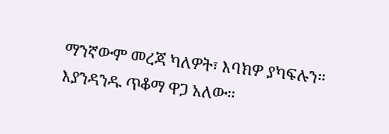ማንኛውም መረጃ ካለዎት፣ እባክዎ ያካፍሉን። እያንዳንዱ ጥቆማ ዋጋ አለው።